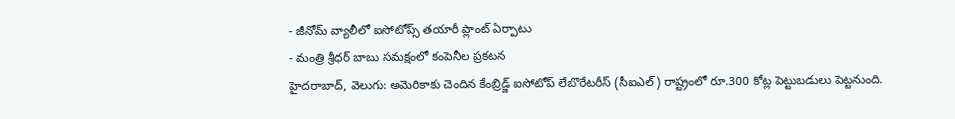- జీనోమ్ వ్యాలీలో ఐసోటోప్స్ తయారీ ప్లాంట్ ఏర్పాటు
- మంత్రి శ్రీధర్ బాబు సమక్షంలో కంపెనీల ప్రకటన
హైదరాబాద్, వెలుగు: అమెరికాకు చెందిన కేంబ్రిడ్జ్ ఐసోటోప్ లేబొరేటరీస్ (సీఐఎల్) రాష్ట్రంలో రూ.300 కోట్ల పెట్టుబడులు పెట్టనుంది.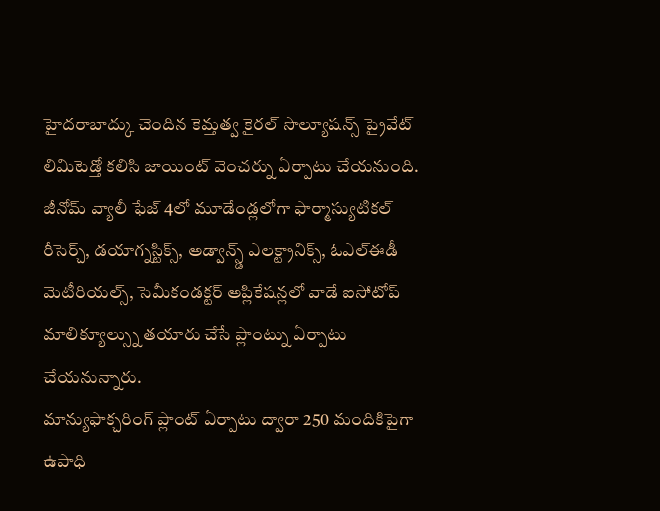హైదరాబాద్కు చెందిన కెమ్తత్వ కైరల్ సొల్యూషన్స్ ప్రైవేట్ లిమిటెడ్తో కలిసి జాయింట్ వెంచర్ను ఏర్పాటు చేయనుంది. జీనోమ్ వ్యాలీ ఫేజ్ 4లో మూడేండ్లలోగా ఫార్మాస్యుటికల్ రీసెర్చ్, డయాగ్నస్టిక్స్, అడ్వాన్స్డ్ ఎలక్ట్రానిక్స్, ఓఎల్ఈడీ మెటీరియల్స్, సెమీకండక్టర్ అప్లికేషన్లలో వాడే ఐసోటోప్ మాలిక్యూల్స్ను తయారు చేసే ప్లాంట్ను ఏర్పాటు చేయనున్నారు.
మాన్యుఫాక్చరింగ్ ప్లాంట్ ఏర్పాటు ద్వారా 250 మందికిపైగా ఉపాధి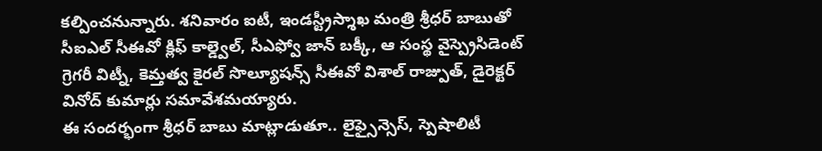కల్పించనున్నారు. శనివారం ఐటీ, ఇండస్ట్రీస్శాఖ మంత్రి శ్రీధర్ బాబుతో సీఐఎల్ సీఈవో క్లిఫ్ కాల్డ్వెల్, సీఎఫ్వో జాన్ బక్కీ, ఆ సంస్థ వైస్ప్రెసిడెంట్ గ్రెగరీ విట్నీ, కెమ్తత్వ కైరల్ సొల్యూషన్స్ సీఈవో విశాల్ రాజ్పుత్, డైరెక్టర్ వినోద్ కుమార్లు సమావేశమయ్యారు.
ఈ సందర్భంగా శ్రీధర్ బాబు మాట్లాడుతూ.. లైఫ్సైన్సెస్, స్పెషాలిటీ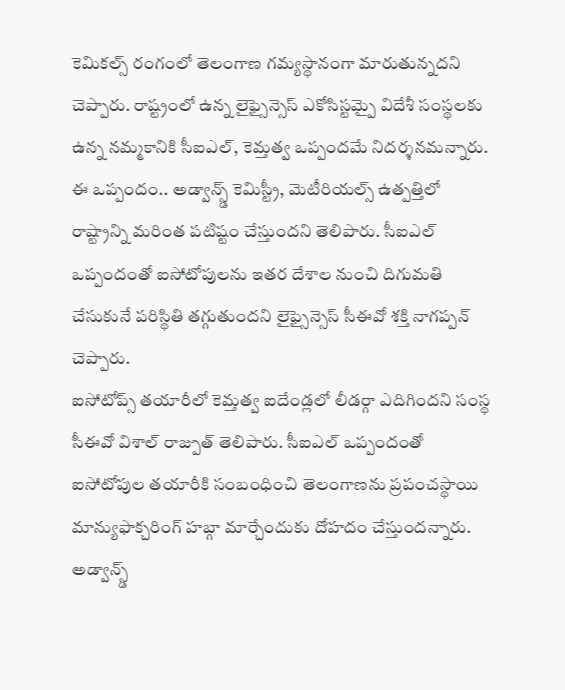కెమికల్స్ రంగంలో తెలంగాణ గమ్యస్థానంగా మారుతున్నదని చెప్పారు. రాష్ట్రంలో ఉన్న లైఫ్సైన్సెస్ ఎకోసిస్టమ్పై విదేశీ సంస్థలకు ఉన్న నమ్మకానికి సీఐఎల్, కెమ్తత్వ ఒప్పందమే నిదర్శనమన్నారు. ఈ ఒప్పందం.. అడ్వాన్స్డ్ కెమిస్ట్రీ, మెటీరియల్స్ ఉత్పత్తిలో రాష్ట్రాన్ని మరింత పటిష్టం చేస్తుందని తెలిపారు. సీఐఎల్ ఒప్పందంతో ఐసోటోపులను ఇతర దేశాల నుంచి దిగుమతి చేసుకునే పరిస్థితి తగ్గుతుందని లైఫ్సైన్సెస్ సీఈవో శక్తి నాగప్పన్ చెప్పారు.
ఐసోటోప్స్ తయారీలో కెమ్తత్వ ఐదేండ్లలో లీడర్గా ఎదిగిందని సంస్థ సీఈవో విశాల్ రాజ్పుత్ తెలిపారు. సీఐఎల్ ఒప్పందంతో ఐసోటోపుల తయారీకి సంబంధించి తెలంగాణను ప్రపంచస్థాయి మాన్యుఫాక్చరింగ్ హబ్గా మార్చేందుకు దోహదం చేస్తుందన్నారు. అడ్వాన్స్డ్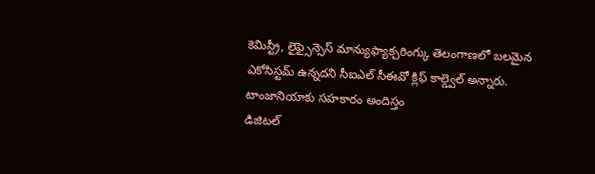కెమిస్ట్రీ, లైఫ్సైన్సెస్ మాన్యుఫ్యాక్చరింగ్కు తెలంగాణలో బలమైన ఎకోసిస్టమ్ ఉన్నదని సీఐఎల్ సీఈవో క్లిఫ్ కాల్డ్వెల్ అన్నారు.
టాంజానియాకు సహకారం అందిస్తం
డిజిటల్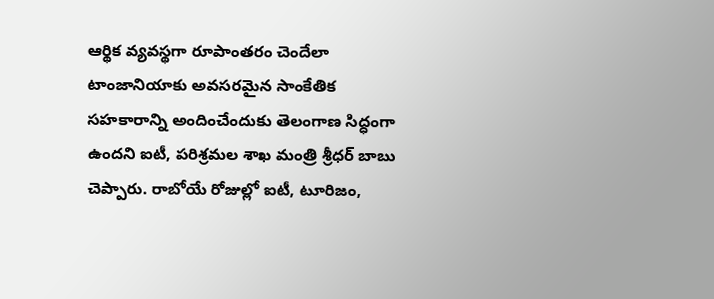ఆర్థిక వ్యవస్థగా రూపాంతరం చెందేలా టాంజానియాకు అవసరమైన సాంకేతిక సహకారాన్ని అందించేందుకు తెలంగాణ సిద్ధంగా ఉందని ఐటీ, పరిశ్రమల శాఖ మంత్రి శ్రీధర్ బాబు చెప్పారు. రాబోయే రోజుల్లో ఐటీ, టూరిజం,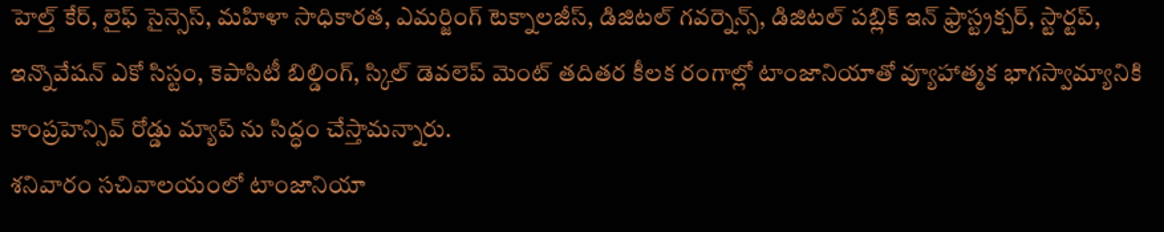హెల్త్ కేర్, లైఫ్ సైన్సెస్, మహిళా సాధికారత, ఎమర్జింగ్ టెక్నాలజీస్, డిజిటల్ గవర్నెన్స్, డిజిటల్ పబ్లిక్ ఇన్ ఫ్రాస్ట్రక్చర్, స్టార్టప్, ఇన్నొవేషన్ ఎకో సిస్టం, కెపాసిటీ బిల్డింగ్, స్కిల్ డెవలెప్ మెంట్ తదితర కీలక రంగాల్లో టాంజానియాతో వ్యూహాత్మక భాగస్వామ్యానికి కాంప్రహెన్సివ్ రోడ్డు మ్యాప్ ను సిద్ధం చేస్తామన్నారు.
శనివారం సచివాలయంలో టాంజానియా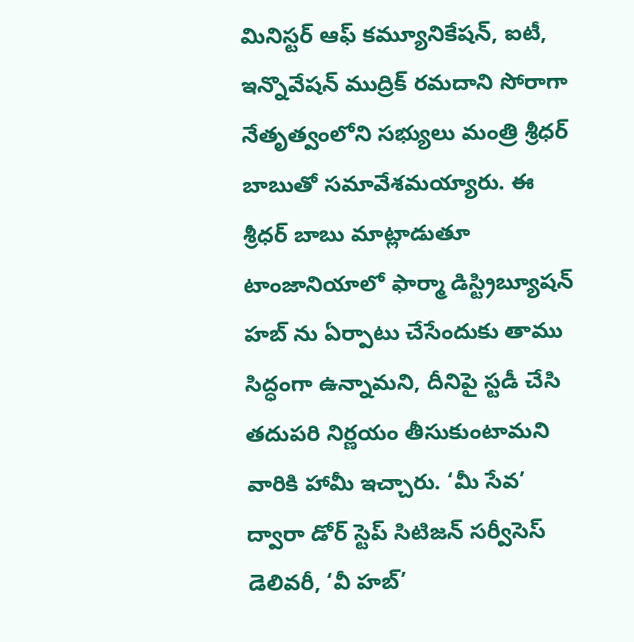మినిస్టర్ ఆఫ్ కమ్యూనికేషన్, ఐటీ, ఇన్నొవేషన్ ముద్రిక్ రమదాని సోరాగా నేతృత్వంలోని సభ్యులు మంత్రి శ్రీధర్ బాబుతో సమావేశమయ్యారు. ఈ శ్రీధర్ బాబు మాట్లాడుతూ టాంజానియాలో ఫార్మా డిస్ట్రిబ్యూషన్ హబ్ ను ఏర్పాటు చేసేందుకు తాము సిద్ధంగా ఉన్నామని, దీనిపై స్టడీ చేసి తదుపరి నిర్ణయం తీసుకుంటామని వారికి హామీ ఇచ్చారు. ‘మీ సేవ’ ద్వారా డోర్ స్టెప్ సిటిజన్ సర్వీసెస్ డెలివరీ, ‘వీ హబ్’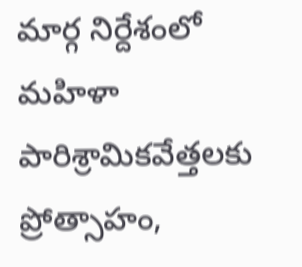మార్గ నిర్దేశంలో మహిళా పారిశ్రామికవేత్తలకు ప్రోత్సాహం,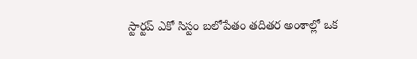స్టార్టప్ ఎకో సిస్టం బలోపేతం తదితర అంశాల్లో ఒక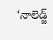‘నాలెడ్జ్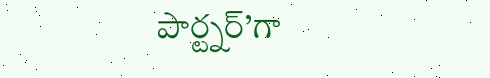పార్ట్నర్’గా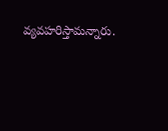వ్యవహరిస్తామన్నారు.